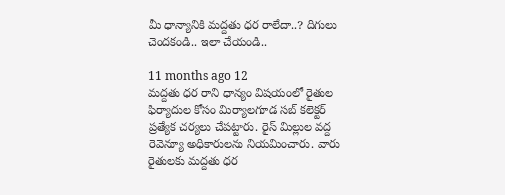మీ ధాన్యానికి మద్దతు ధర రాలేదా..? దిగులు చెందకండి.. ఇలా చేయండి..

11 months ago 12
మద్దతు ధర రాని ధాన్యం విషయంలో రైతుల ఫిర్యాదుల కోసం మిర్యాలగూడ సబ్ కలెక్టర్ ప్రత్యేక చర్యలు చేపట్టారు. రైస్ మిల్లుల వద్ద రెవెన్యూ అధికారులను నియమించారు. వారు రైతులకు మద్దతు ధర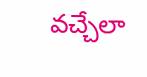వచ్చేలా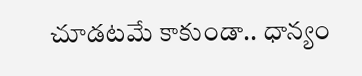చూడటమే కాకుండా.. ధాన్యం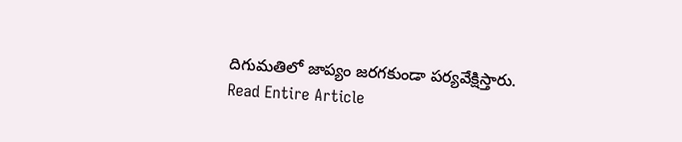దిగుమతిలో జాప్యం జరగకుండా పర్యవేక్షిస్తారు.
Read Entire Article